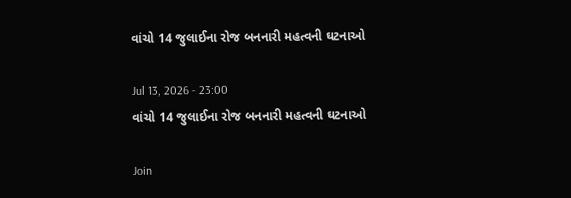વાંચો 14 જુલાઈના રોજ બનનારી મહત્વની ઘટનાઓ

Jul 13, 2026 - 23:00
વાંચો 14 જુલાઈના રોજ બનનારી મહત્વની ઘટનાઓ

Join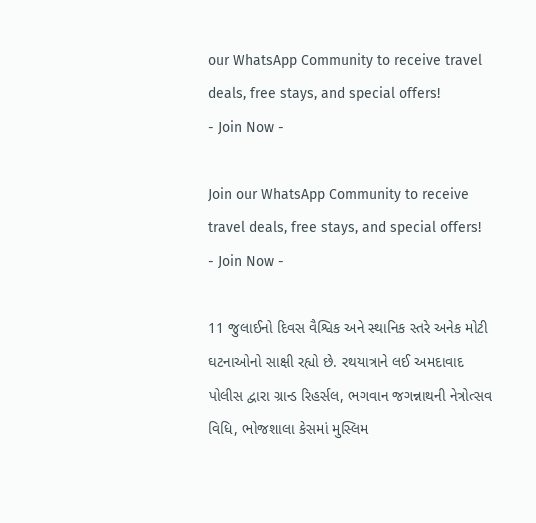our WhatsApp Community to receive travel deals, free stays, and special offers!
- Join Now -

Join our WhatsApp Community to receive travel deals, free stays, and special offers!
- Join Now -

11 જુલાઈનો દિવસ વૈશ્વિક અને સ્થાનિક સ્તરે અનેક મોટી ઘટનાઓનો સાક્ષી રહ્યો છે. રથયાત્રાને લઈ અમદાવાદ પોલીસ દ્વારા ગ્રાન્ડ રિહર્સલ, ભગવાન જગન્નાથની નેત્રોત્સવ વિધિ, ભોજશાલા કેસમાં મુસ્લિમ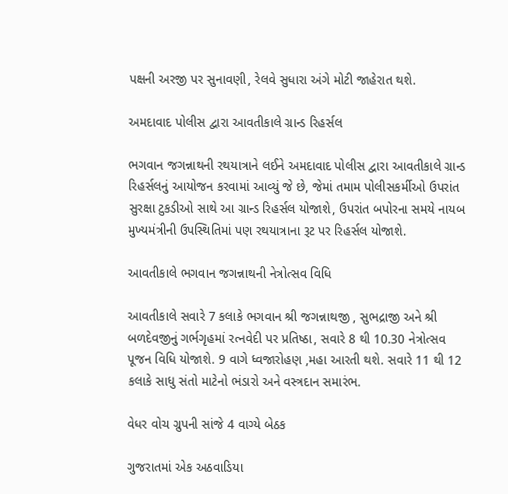પક્ષની અરજી પર સુનાવણી, રેલવે સુધારા અંગે મોટી જાહેરાત થશે.

અમદાવાદ પોલીસ દ્વારા આવતીકાલે ગ્રાન્ડ રિહર્સલ

ભગવાન જગન્નાથની રથયાત્રાને લઈને અમદાવાદ પોલીસ દ્વારા આવતીકાલે ગ્રાન્ડ રિહર્સલનું આયોજન કરવામાં આવ્યું જે છે, જેમાં તમામ પોલીસકર્મીઓ ઉપરાંત સુરક્ષા ટુકડીઓ સાથે આ ગ્રાન્ડ રિહર્સલ યોજાશે, ઉપરાંત બપોરના સમયે નાયબ મુખ્યમંત્રીની ઉપસ્થિતિમાં પણ રથયાત્રાના રૂટ પર રિહર્સલ યોજાશે.

આવતીકાલે ભગવાન જગન્નાથની નેત્રોત્સવ વિધિ

આવતીકાલે સવારે 7 કલાકે ભગવાન શ્રી જગન્નાથજી , સુભદ્રાજી અને શ્રી બળદેવજીનું ગર્ભગૃહમાં રત્નવેદી પર પ્રતિષ્ઠા, સવારે 8 થી 10.30 નેત્રોત્સવ પૂજન વિધિ યોજાશે. 9 વાગે ધ્વજારોહણ ,મહા આરતી થશે. સવારે 11 થી 12 કલાકે સાધુ સંતો માટેનો ભંડારો અને વસ્ત્રદાન સમારંભ.

વેધર વોચ ગ્રુપની સાંજે 4 વાગ્યે બેઠક

ગુજરાતમાં એક અઠવાડિયા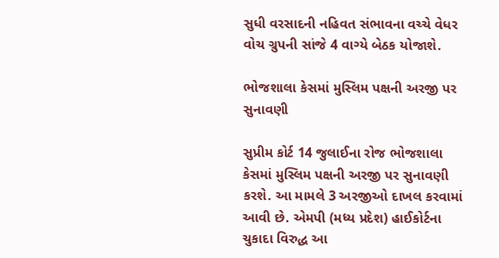સુધી વરસાદની નહિવત સંભાવના વચ્ચે વેધર વોચ ગ્રુપની સાંજે 4 વાગ્યે બેઠક યોજાશે.

ભોજશાલા કેસમાં મુસ્લિમ પક્ષની અરજી પર સુનાવણી

સુપ્રીમ કોર્ટ 14 જુલાઈના રોજ ભોજશાલા કેસમાં મુસ્લિમ પક્ષની અરજી પર સુનાવણી કરશે. આ મામલે 3 અરજીઓ દાખલ કરવામાં આવી છે. એમપી (મધ્ય પ્રદેશ) હાઈકોર્ટના ચુકાદા વિરુદ્ધ આ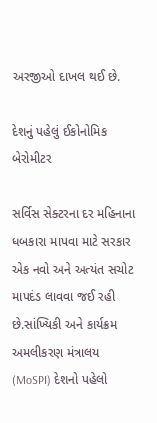અરજીઓ દાખલ થઈ છે.

દેશનું પહેલું ઈકોનોમિક બેરોમીટર

સર્વિસ સેક્ટરના દર મહિનાના ધબકારા માપવા માટે સરકાર એક નવો અને અત્યંત સચોટ માપદંડ લાવવા જઈ રહી છે.સાંખ્યિકી અને કાર્યક્રમ અમલીકરણ મંત્રાલય (MoSPI) દેશનો પહેલો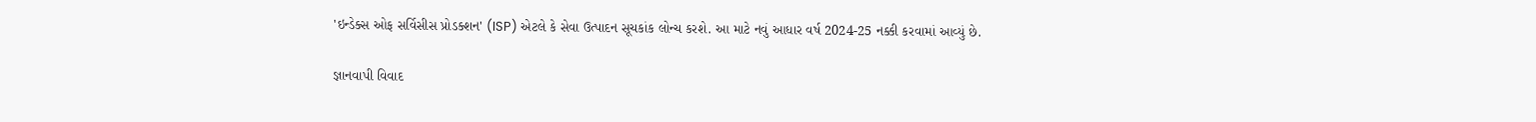'ઇન્ડેક્સ ઓફ સર્વિસીસ પ્રોડક્શન' (ISP) એટલે કે સેવા ઉત્પાદન સૂચકાંક લોન્ચ કરશે. આ માટે નવું આધાર વર્ષ 2024-25 નક્કી કરવામાં આવ્યું છે.

જ્ઞાનવાપી વિવાદ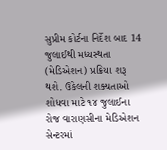સુપ્રીમ કોર્ટના નિર્દેશ બાદ 14 જુલાઈથી મધ્યસ્થતા (મેડિએશન) પ્રક્રિયા શરૂ થશે. ઉકેલની શક્યતાઓ શોધવા માટે ૧૪ જુલાઈના રોજ વારાણસીના મેડિએશન સેન્ટરમાં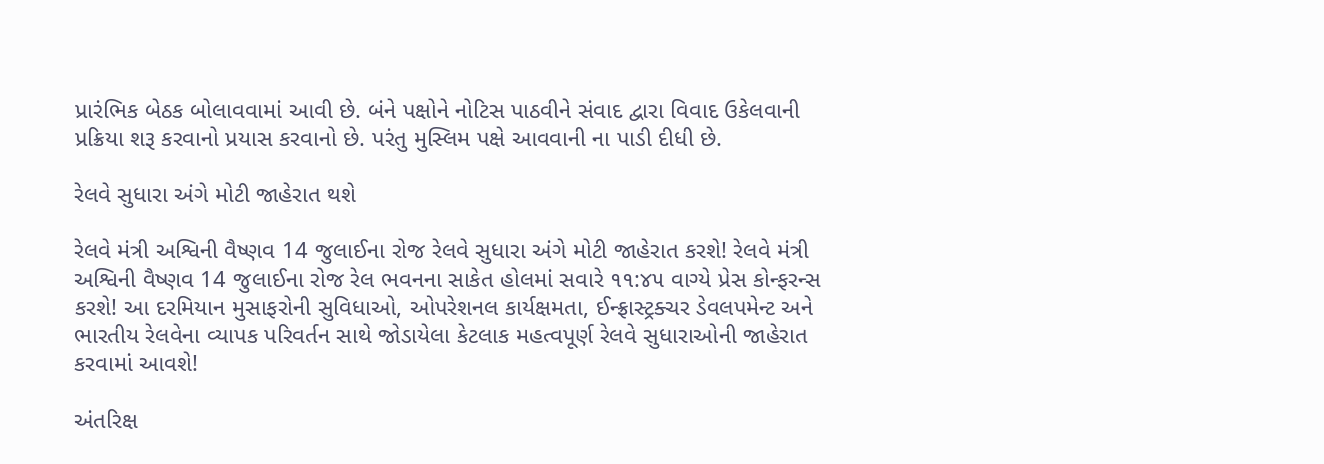પ્રારંભિક બેઠક બોલાવવામાં આવી છે. બંને પક્ષોને નોટિસ પાઠવીને સંવાદ દ્વારા વિવાદ ઉકેલવાની પ્રક્રિયા શરૂ કરવાનો પ્રયાસ કરવાનો છે. પરંતુ મુસ્લિમ પક્ષે આવવાની ના પાડી દીધી છે.

રેલવે સુધારા અંગે મોટી જાહેરાત થશે

રેલવે મંત્રી અશ્વિની વૈષ્ણવ 14 જુલાઈના રોજ રેલવે સુધારા અંગે મોટી જાહેરાત કરશે! રેલવે મંત્રી અશ્વિની વૈષ્ણવ 14 જુલાઈના રોજ રેલ ભવનના સાકેત હોલમાં સવારે ૧૧:૪૫ વાગ્યે પ્રેસ કોન્ફરન્સ કરશે! આ દરમિયાન મુસાફરોની સુવિધાઓ, ઓપરેશનલ કાર્યક્ષમતા, ઈન્ફ્રાસ્ટ્રક્ચર ડેવલપમેન્ટ અને ભારતીય રેલવેના વ્યાપક પરિવર્તન સાથે જોડાયેલા કેટલાક મહત્વપૂર્ણ રેલવે સુધારાઓની જાહેરાત કરવામાં આવશે!

અંતરિક્ષ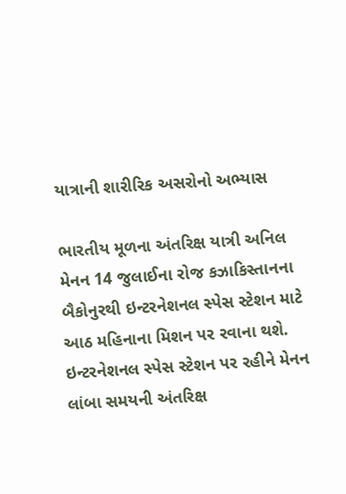યાત્રાની શારીરિક અસરોનો અભ્યાસ

ભારતીય મૂળના અંતરિક્ષ યાત્રી અનિલ મેનન 14 જુલાઈના રોજ કઝાકિસ્તાનના બૈકોનુરથી ઇન્ટરનેશનલ સ્પેસ સ્ટેશન માટે આઠ મહિનાના મિશન પર રવાના થશે. ઇન્ટરનેશનલ સ્પેસ સ્ટેશન પર રહીને મેનન લાંબા સમયની અંતરિક્ષ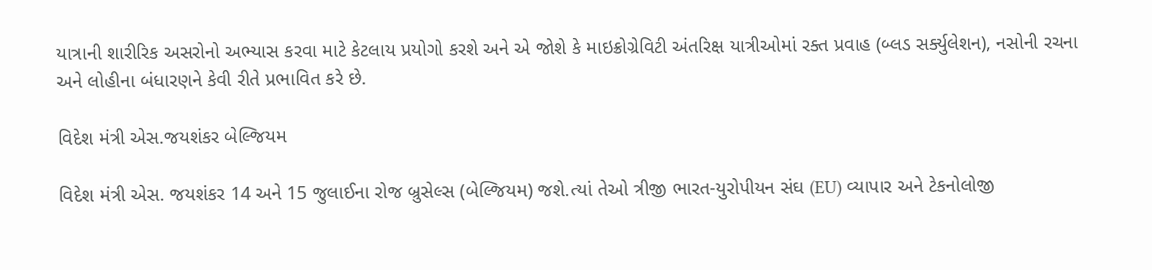યાત્રાની શારીરિક અસરોનો અભ્યાસ કરવા માટે કેટલાય પ્રયોગો કરશે અને એ જોશે કે માઇક્રોગ્રેવિટી અંતરિક્ષ યાત્રીઓમાં રક્ત પ્રવાહ (બ્લડ સર્ક્યુલેશન), નસોની રચના અને લોહીના બંધારણને કેવી રીતે પ્રભાવિત કરે છે.

વિદેશ મંત્રી એસ.જયશંકર બેલ્જિયમ

વિદેશ મંત્રી એસ. જયશંકર 14 અને 15 જુલાઈના રોજ બ્રુસેલ્સ (બેલ્જિયમ) જશે.ત્યાં તેઓ ત્રીજી ભારત-યુરોપીયન સંઘ (EU) વ્યાપાર અને ટેકનોલોજી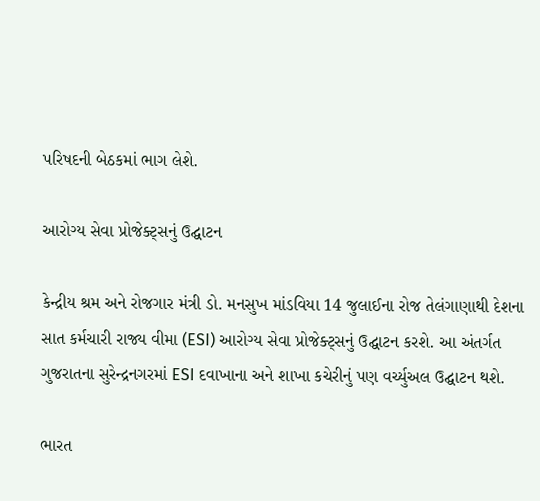પરિષદની બેઠકમાં ભાગ લેશે.

આરોગ્ય સેવા પ્રોજેક્ટ્સનું ઉદ્ઘાટન

કેન્દ્રીય શ્રમ અને રોજગાર મંત્રી ડો. મનસુખ માંડવિયા 14 જુલાઈના રોજ તેલંગાણાથી દેશના સાત કર્મચારી રાજ્ય વીમા (ESI) આરોગ્ય સેવા પ્રોજેક્ટ્સનું ઉદ્ઘાટન કરશે. આ અંતર્ગત ગુજરાતના સુરેન્દ્રનગરમાં ESI દવાખાના અને શાખા કચેરીનું પણ વર્ચ્યુઅલ ઉદ્ઘાટન થશે.

ભારત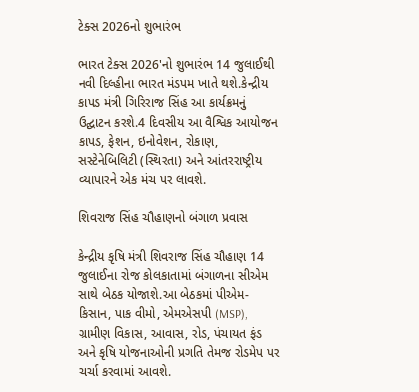ટેક્સ 2026નો શુભારંભ

ભારત ટેક્સ 2026'નો શુભારંભ 14 જુલાઈથી નવી દિલ્હીના ભારત મંડપમ ખાતે થશે.કેન્દ્રીય કાપડ મંત્રી ગિરિરાજ સિંહ આ કાર્યક્રમનું ઉદ્ઘાટન કરશે.4 દિવસીય આ વૈશ્વિક આયોજન કાપડ, ફેશન, ઇનોવેશન, રોકાણ, સસ્ટેનેબિલિટી (સ્થિરતા) અને આંતરરાષ્ટ્રીય વ્યાપારને એક મંચ પર લાવશે.

શિવરાજ સિંહ ચૌહાણનો બંગાળ પ્રવાસ

કેન્દ્રીય કૃષિ મંત્રી શિવરાજ સિંહ ચૌહાણ 14 જુલાઈના રોજ કોલકાતામાં બંગાળના સીએમ સાથે બેઠક યોજાશે.આ બેઠકમાં પીએમ-કિસાન, પાક વીમો, એમએસપી (MSP), ગ્રામીણ વિકાસ, આવાસ, રોડ, પંચાયત ફંડ અને કૃષિ યોજનાઓની પ્રગતિ તેમજ રોડમેપ પર ચર્ચા કરવામાં આવશે.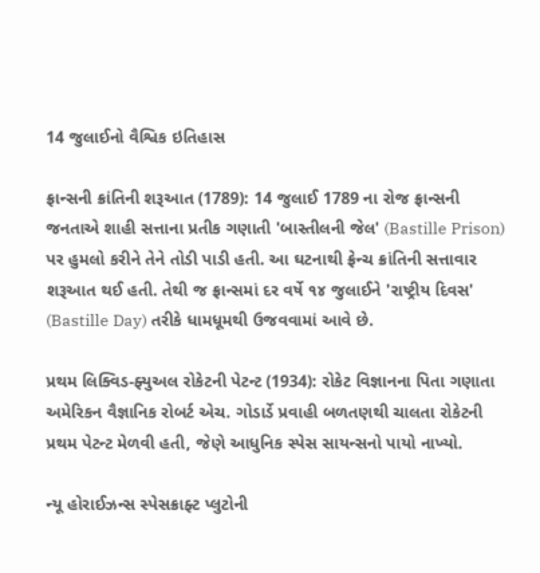14 જુલાઈનો વૈશ્વિક ઇતિહાસ

ફ્રાન્સની ક્રાંતિની શરૂઆત (1789): 14 જુલાઈ 1789 ના રોજ ફ્રાન્સની જનતાએ શાહી સત્તાના પ્રતીક ગણાતી 'બાસ્તીલની જેલ' (Bastille Prison) પર હુમલો કરીને તેને તોડી પાડી હતી. આ ઘટનાથી ફ્રેન્ચ ક્રાંતિની સત્તાવાર શરૂઆત થઈ હતી. તેથી જ ફ્રાન્સમાં દર વર્ષે ૧૪ જુલાઈને 'રાષ્ટ્રીય દિવસ' (Bastille Day) તરીકે ધામધૂમથી ઉજવવામાં આવે છે.

પ્રથમ લિક્વિડ-ફ્યુઅલ રોકેટની પેટન્ટ (1934): રોકેટ વિજ્ઞાનના પિતા ગણાતા અમેરિકન વૈજ્ઞાનિક રોબર્ટ એચ. ગોડાર્ડે પ્રવાહી બળતણથી ચાલતા રોકેટની પ્રથમ પેટન્ટ મેળવી હતી, જેણે આધુનિક સ્પેસ સાયન્સનો પાયો નાખ્યો.

ન્યૂ હોરાઈઝન્સ સ્પેસક્રાફ્ટ પ્લુટોની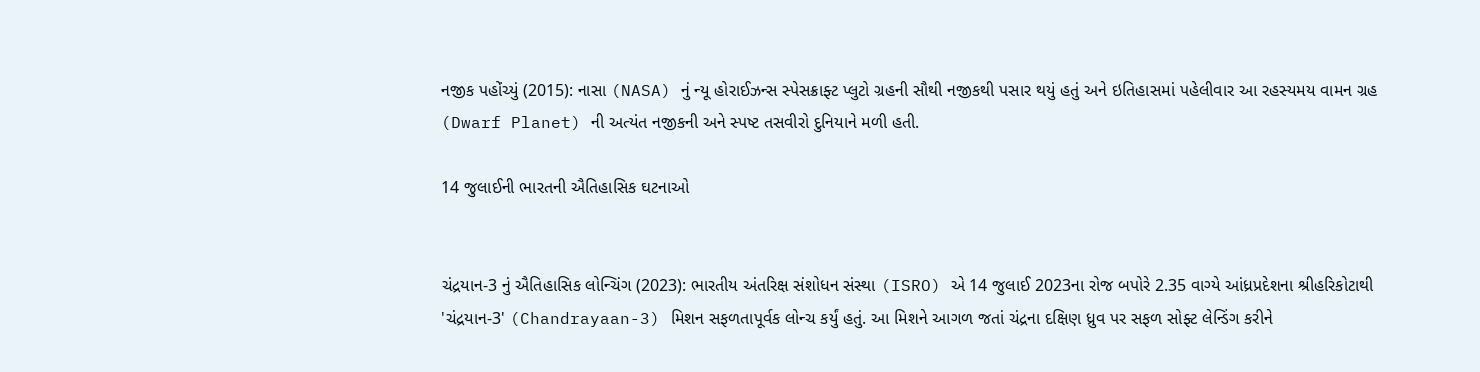નજીક પહોંચ્યું (2015): નાસા (NASA) નું ન્યૂ હોરાઈઝન્સ સ્પેસક્રાફ્ટ પ્લુટો ગ્રહની સૌથી નજીકથી પસાર થયું હતું અને ઇતિહાસમાં પહેલીવાર આ રહસ્યમય વામન ગ્રહ (Dwarf Planet) ની અત્યંત નજીકની અને સ્પષ્ટ તસવીરો દુનિયાને મળી હતી.

14 જુલાઈની ભારતની ઐતિહાસિક ઘટનાઓ


ચંદ્રયાન-3 નું ઐતિહાસિક લોન્ચિંગ (2023): ભારતીય અંતરિક્ષ સંશોધન સંસ્થા (ISRO) એ 14 જુલાઈ 2023ના રોજ બપોરે 2.35 વાગ્યે આંધ્રપ્રદેશના શ્રીહરિકોટાથી 'ચંદ્રયાન-3' (Chandrayaan-3) મિશન સફળતાપૂર્વક લોન્ચ કર્યું હતું. આ મિશને આગળ જતાં ચંદ્રના દક્ષિણ ધ્રુવ પર સફળ સોફ્ટ લેન્ડિંગ કરીને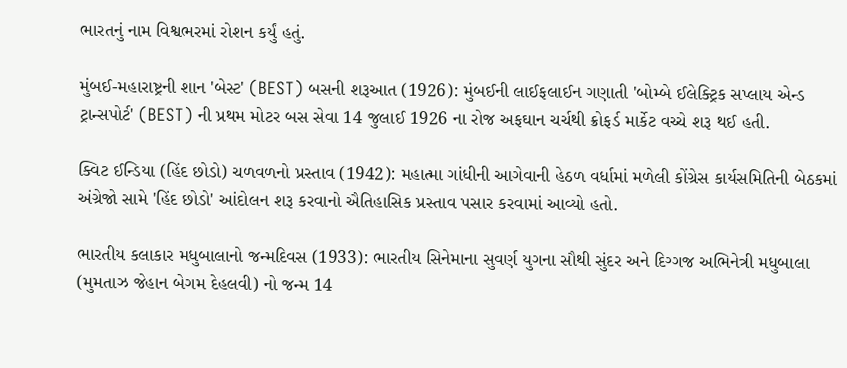ભારતનું નામ વિશ્વભરમાં રોશન કર્યું હતું.

મુંબઈ-મહારાષ્ટ્રની શાન 'બેસ્ટ' (BEST) બસની શરૂઆત (1926): મુંબઈની લાઈફલાઈન ગણાતી 'બોમ્બે ઈલેક્ટ્રિક સપ્લાય એન્ડ ટ્રાન્સપોર્ટ' (BEST) ની પ્રથમ મોટર બસ સેવા 14 જુલાઈ 1926 ના રોજ અફઘાન ચર્ચથી ક્રોફર્ડ માર્કેટ વચ્ચે શરૂ થઈ હતી.

ક્વિટ ઈન્ડિયા (હિંદ છોડો) ચળવળનો પ્રસ્તાવ (1942): મહાત્મા ગાંધીની આગેવાની હેઠળ વર્ધામાં મળેલી કોંગ્રેસ કાર્યસમિતિની બેઠકમાં અંગ્રેજો સામે 'હિંદ છોડો' આંદોલન શરૂ કરવાનો ઐતિહાસિક પ્રસ્તાવ પસાર કરવામાં આવ્યો હતો.

ભારતીય કલાકાર મધુબાલાનો જન્મદિવસ (1933): ભારતીય સિનેમાના સુવર્ણ યુગના સૌથી સુંદર અને દિગ્ગજ અભિનેત્રી મધુબાલા (મુમતાઝ જેહાન બેગમ દેહલવી) નો જન્મ 14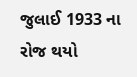જુલાઈ 1933 ના રોજ થયો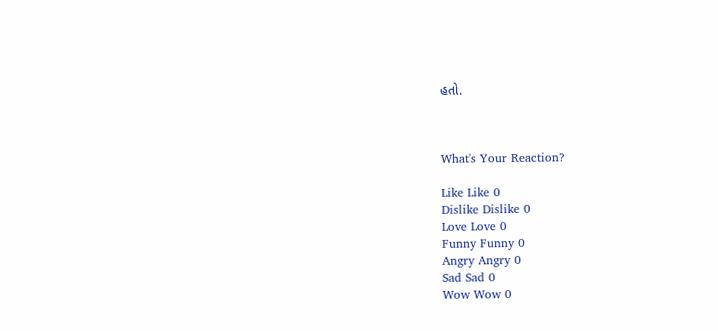હતો.



What's Your Reaction?

Like Like 0
Dislike Dislike 0
Love Love 0
Funny Funny 0
Angry Angry 0
Sad Sad 0
Wow Wow 0